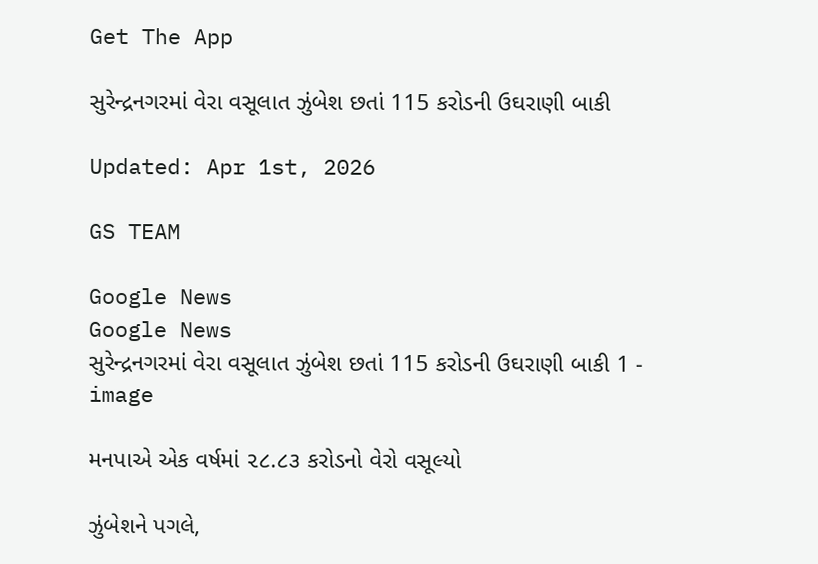Get The App

સુરેન્દ્રનગરમાં વેરા વસૂલાત ઝુંબેશ છતાં 115 કરોડની ઉઘરાણી બાકી

Updated: Apr 1st, 2026

GS TEAM

Google News
Google News
સુરેન્દ્રનગરમાં વેરા વસૂલાત ઝુંબેશ છતાં 115 કરોડની ઉઘરાણી બાકી 1 - image

મનપાએ એક વર્ષમાં ૨૮.૮૩ કરોડનો વેરો વસૂલ્યો

ઝુંબેશને પગલે,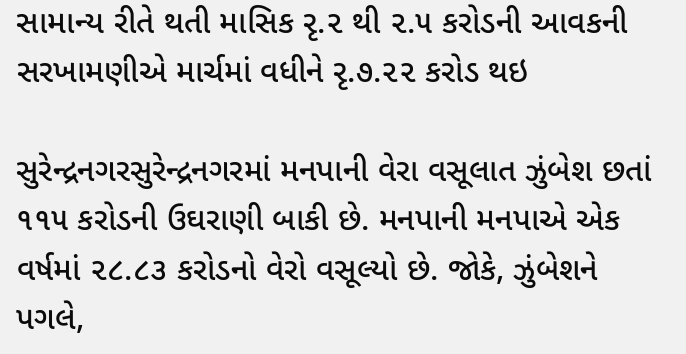સામાન્ય રીતે થતી માસિક રૃ.૨ થી ૨.૫ કરોડની આવકની સરખામણીએ માર્ચમાં વધીને રૃ.૭.૨૨ કરોડ થઇ

સુરેન્દ્રનગરસુરેન્દ્રનગરમાં મનપાની વેરા વસૂલાત ઝુંબેશ છતાં ૧૧૫ કરોડની ઉઘરાણી બાકી છે. મનપાની મનપાએ એક વર્ષમાં ૨૮.૮૩ કરોડનો વેરો વસૂલ્યો છે. જોકે, ઝુંબેશને પગલે,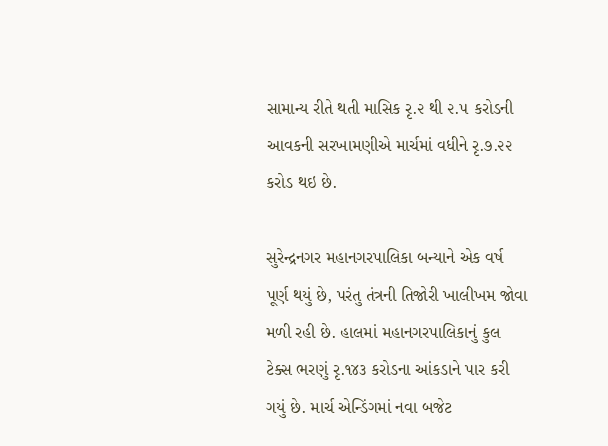સામાન્ય રીતે થતી માસિક રૃ.૨ થી ૨.૫ કરોડની આવકની સરખામણીએ માર્ચમાં વધીને રૃ.૭.૨૨ કરોડ થઇ છે.

સુરેન્દ્રનગર મહાનગરપાલિકા બન્યાને એક વર્ષ પૂર્ણ થયું છે, પરંતુ તંત્રની તિજોરી ખાલીખમ જોવા મળી રહી છે. હાલમાં મહાનગરપાલિકાનું કુલ ટેક્સ ભરણું રૃ.૧૪૩ કરોડના આંકડાને પાર કરી ગયું છે. માર્ચ એન્ડિંગમાં નવા બજેટ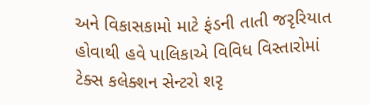અને વિકાસકામો માટે ફંડની તાતી જરૃરિયાત હોવાથી હવે પાલિકાએ વિવિધ વિસ્તારોમાં ટેક્સ કલેક્શન સેન્ટરો શરૃ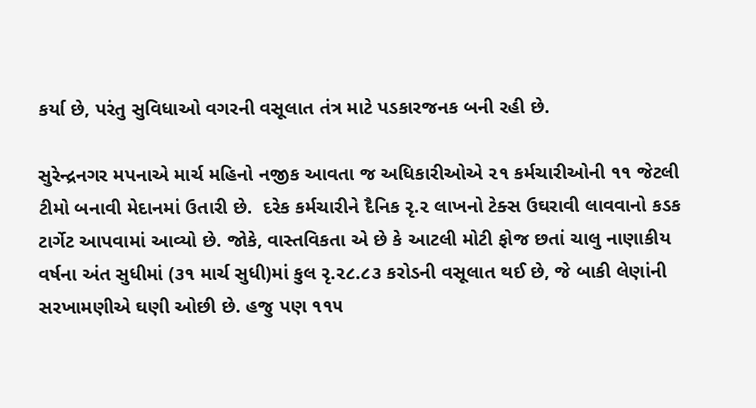કર્યા છે, પરંતુ સુવિધાઓ વગરની વસૂલાત તંત્ર માટે પડકારજનક બની રહી છે.

સુરેન્દ્રનગર મપનાએ માર્ચ મહિનો નજીક આવતા જ અધિકારીઓએ ૨૧ કર્મચારીઓની ૧૧ જેટલી ટીમો બનાવી મેદાનમાં ઉતારી છે.  દરેક કર્મચારીને દૈનિક રૃ.૨ લાખનો ટેક્સ ઉઘરાવી લાવવાનો કડક ટાર્ગેટ આપવામાં આવ્યો છે. જોકે, વાસ્તવિકતા એ છે કે આટલી મોટી ફોજ છતાં ચાલુ નાણાકીય વર્ષના અંત સુધીમાં (૩૧ માર્ચ સુધી)માં કુલ રૃ.૨૮.૮૩ કરોડની વસૂલાત થઈ છે, જે બાકી લેણાંની સરખામણીએ ઘણી ઓછી છે. હજુ પણ ૧૧૫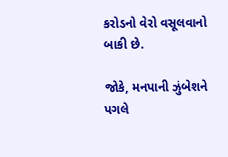કરોડનો વેરો વસૂલવાનો બાકી છે.

જોકે, મનપાની ઝુંબેશને પગલે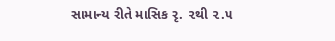સામાન્ય રીતે માસિક રૃ. ૨થી ૨.૫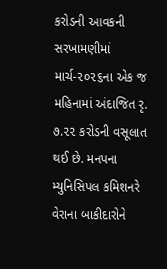કરોડની આવકની સરખામણીમાં માર્ચ-૨૦૨૬ના એક જ મહિનામાં અંદાજિત રૃ. ૭.૨૨ કરોડની વસૂલાત થઈ છે. મનપના મ્યુનિસિપલ કમિશનરે વેરાના બાકીદારોને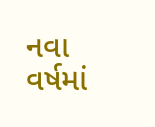નવા વર્ષમાં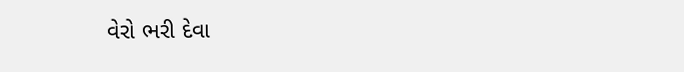વેરો ભરી દેવા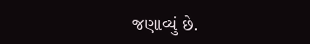જણાવ્યું છે.